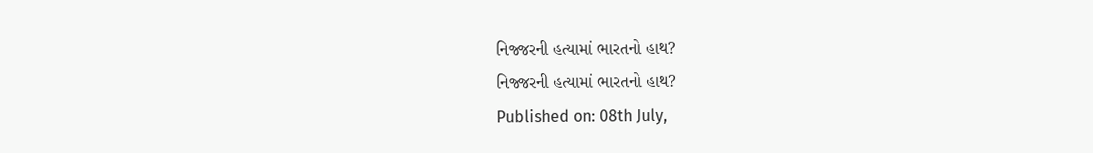નિજ્જરની હત્યામાં ભારતનો હાથ?
નિજ્જરની હત્યામાં ભારતનો હાથ?
Published on: 08th July,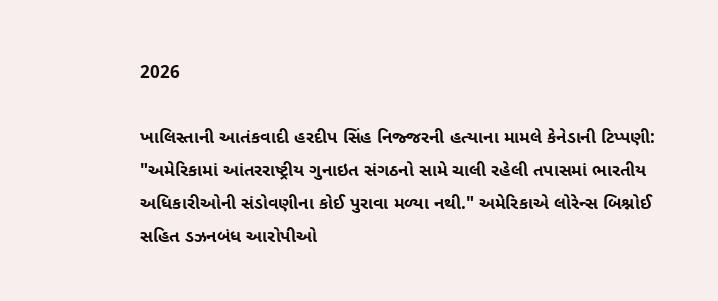2026

ખાલિસ્તાની આતંકવાદી હરદીપ સિંહ નિજ્જરની હત્યાના મામલે કેનેડાની ટિપ્પણી: "અમેરિકામાં આંતરરાષ્ટ્રીય ગુનાઇત સંગઠનો સામે ચાલી રહેલી તપાસમાં ભારતીય અધિકારીઓની સંડોવણીના કોઈ પુરાવા મળ્યા નથી." અમેરિકાએ લોરેન્સ બિશ્નોઈ સહિત ડઝનબંધ આરોપીઓ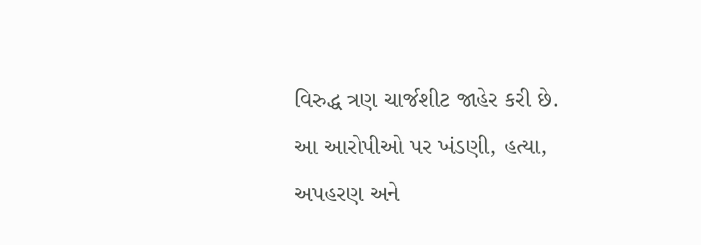વિરુદ્ધ ત્રણ ચાર્જશીટ જાહેર કરી છે. આ આરોપીઓ પર ખંડણી, હત્યા, અપહરણ અને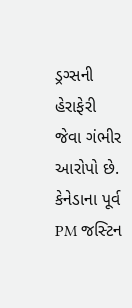ડ્રગ્સની હેરાફેરી જેવા ગંભીર આરોપો છે. કેનેડાના પૂર્વ PM જસ્ટિન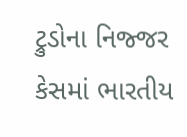ટ્રુડોના નિજ્જર કેસમાં ભારતીય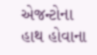એજન્ટોના હાથ હોવાના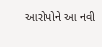આરોપોને આ નવી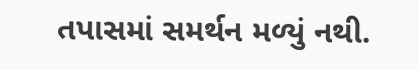તપાસમાં સમર્થન મળ્યું નથી.